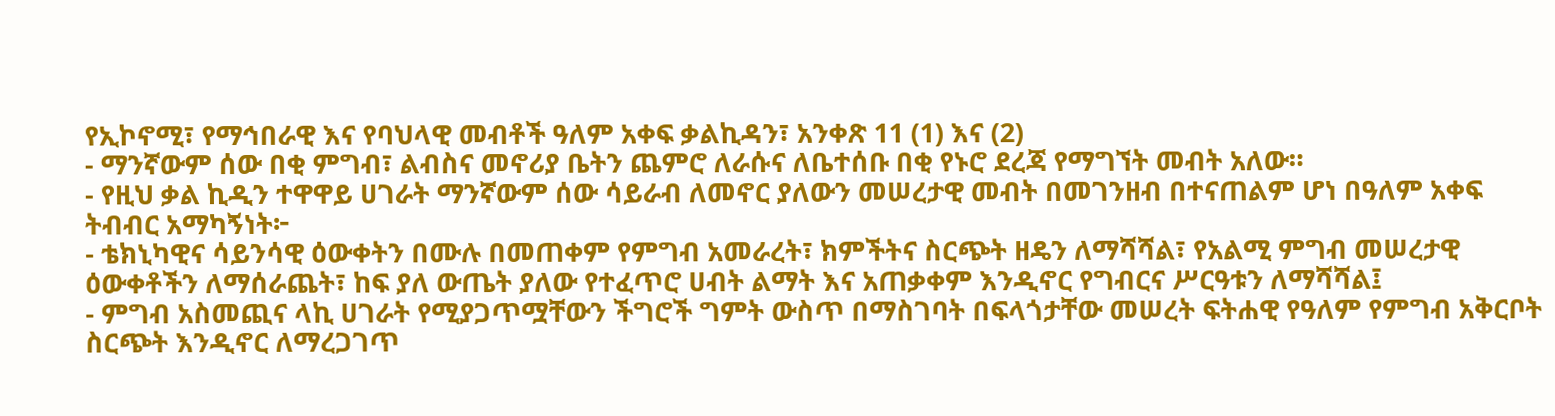የኢኮኖሚ፣ የማኅበራዊ እና የባህላዊ መብቶች ዓለም አቀፍ ቃልኪዳን፣ አንቀጽ 11 (1) እና (2)
- ማንኛውም ሰው በቂ ምግብ፣ ልብስና መኖሪያ ቤትን ጨምሮ ለራሱና ለቤተሰቡ በቂ የኑሮ ደረጃ የማግኘት መብት አለው።
- የዚህ ቃል ኪዲን ተዋዋይ ሀገራት ማንኛውም ሰው ሳይራብ ለመኖር ያለውን መሠረታዊ መብት በመገንዘብ በተናጠልም ሆነ በዓለም አቀፍ ትብብር አማካኝነት፦
- ቴክኒካዊና ሳይንሳዊ ዕውቀትን በሙሉ በመጠቀም የምግብ አመራረት፣ ክምችትና ስርጭት ዘዴን ለማሻሻል፣ የአልሚ ምግብ መሠረታዊ ዕውቀቶችን ለማሰራጨት፣ ከፍ ያለ ውጤት ያለው የተፈጥሮ ሀብት ልማት እና አጠቃቀም እንዲኖር የግብርና ሥርዓቱን ለማሻሻል፤
- ምግብ አስመጪና ላኪ ሀገራት የሚያጋጥሟቸውን ችግሮች ግምት ውስጥ በማስገባት በፍላጎታቸው መሠረት ፍትሐዊ የዓለም የምግብ አቅርቦት ስርጭት እንዲኖር ለማረጋገጥ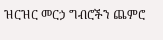ዝርዝር መርኃ ግብሮችን ጨምሮ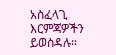አስፈላጊ እርምጃዎችን ይወስዳሉ።